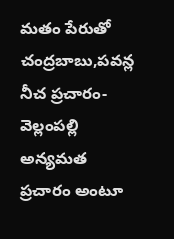మతం పేరుతో చంద్రబాబు,పవన్ల నీచ ప్రచారం- వెల్లంపల్లి
అన్యమత ప్రచారం అంటూ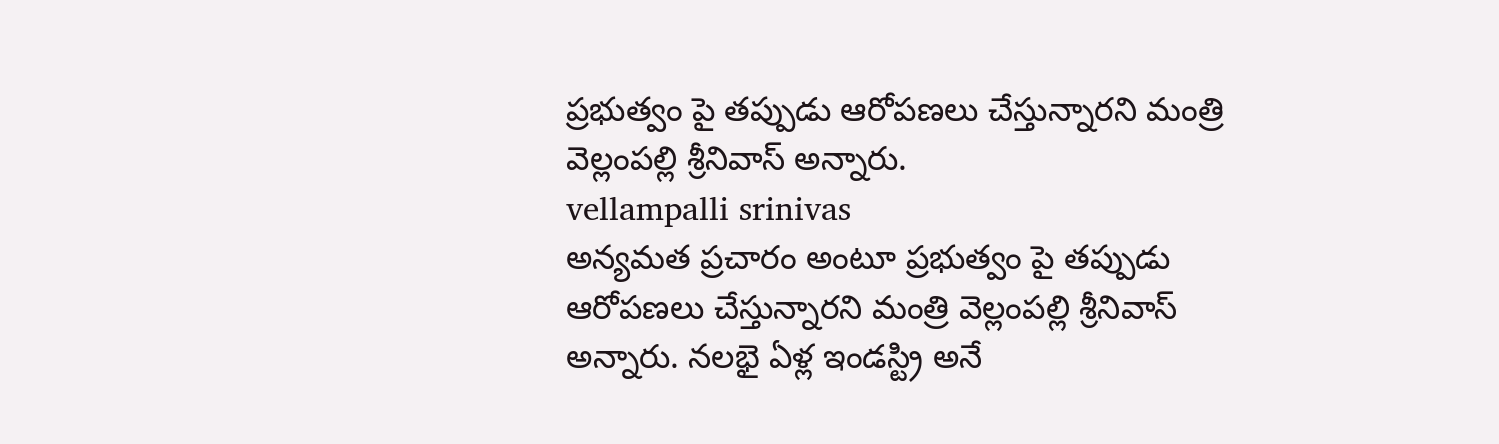ప్రభుత్వం పై తప్పుడు ఆరోపణలు చేస్తున్నారని మంత్రి వెల్లంపల్లి శ్రీనివాస్ అన్నారు.
vellampalli srinivas
అన్యమత ప్రచారం అంటూ ప్రభుత్వం పై తప్పుడు ఆరోపణలు చేస్తున్నారని మంత్రి వెల్లంపల్లి శ్రీనివాస్ అన్నారు. నలభై ఏళ్ల ఇండస్ట్రి అనే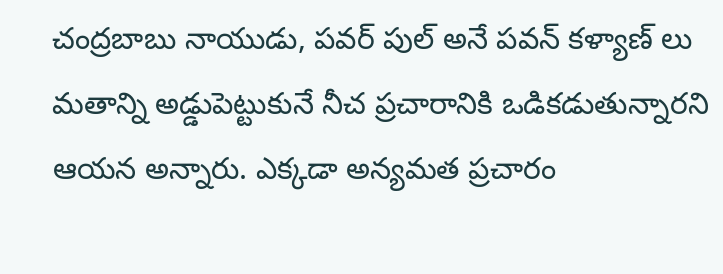చంద్రబాబు నాయుడు, పవర్ పుల్ అనే పవన్ కళ్యాణ్ లు మతాన్ని అడ్డుపెట్టుకునే నీచ ప్రచారానికి ఒడికడుతున్నారని ఆయన అన్నారు. ఎక్కడా అన్యమత ప్రచారం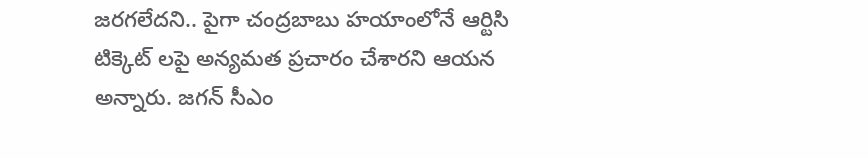జరగలేదని.. పైగా చంద్రబాబు హయాంలోనే ఆర్టిసి టిక్కెట్ లపై అన్యమత ప్రచారం చేశారని ఆయన అన్నారు. జగన్ సీఎం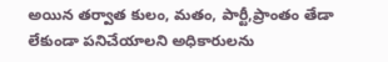అయిన తర్వాత కులం, మతం, పార్టీ,ప్రాంతం తేడా లేకుండా పనిచేయాలని అధికారులను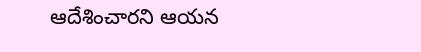ఆదేశించారని ఆయన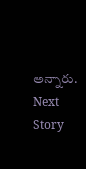అన్నారు.
Next Story